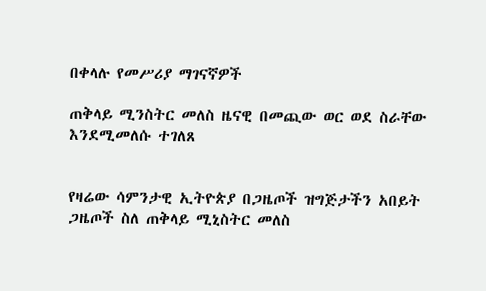በቀላሉ የመሥሪያ ማገናኛዎች

ጠቅላይ ሚንስትር መለስ ዜናዊ በመጪው ወር ወደ ስራቸው እንደሚመለሱ ተገለጸ


የዛሬው ሳምንታዊ ኢትዮጵያ በጋዜጦች ዝግጅታችን አበይት ጋዜጦች ስለ ጠቅላይ ሚኒስትር መለስ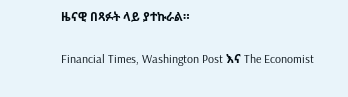ዜናዊ በጻፉት ላይ ያተኩራል።

Financial Times, Washington Post እና The Economist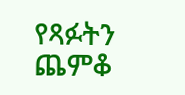የጻፉትን ጨምቆ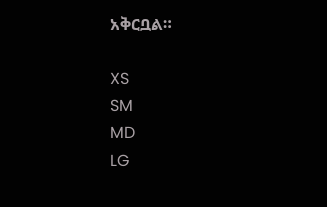አቅርቧል።

XS
SM
MD
LG